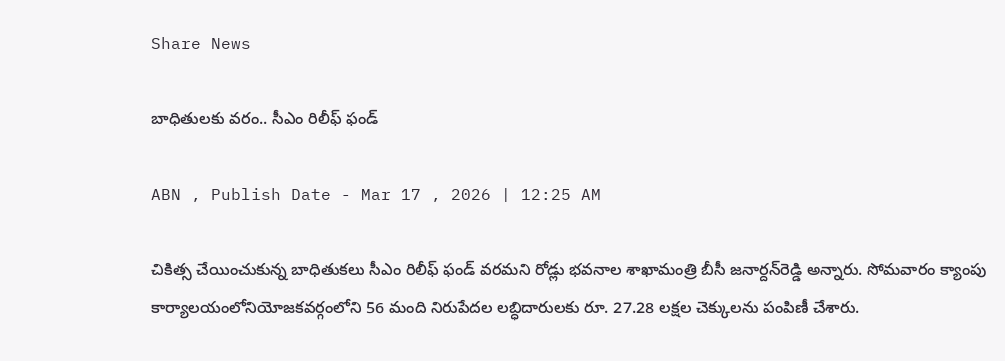Share News

బాధితులకు వరం.. సీఎం రిలీఫ్‌ ఫండ్‌

ABN , Publish Date - Mar 17 , 2026 | 12:25 AM

చికిత్స చేయించుకున్న బాధితుకలు సీఎం రిలీఫ్‌ ఫండ్‌ వరమని రోడ్లు భవనాల శాఖామంత్రి బీసీ జనార్దన్‌రెడ్డి అన్నారు. సోమవారం క్యాంపు కార్యాలయంలోనియోజకవర్గంలోని 56 మంది నిరుపేదల లబ్ధిదారులకు రూ. 27.28 లక్షల చెక్కులను పంపిణీ చేశారు.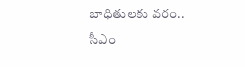బాధితులకు వరం.. సీఎం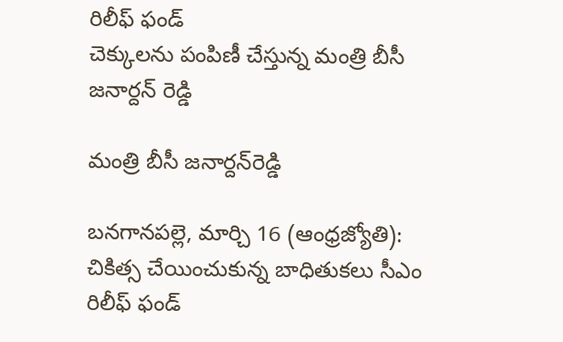రిలీఫ్‌ ఫండ్‌
చెక్కులను పంపిణీ చేస్తున్న మంత్రి బీసీ జనార్దన్‌ రెడ్డి

మంత్రి బీసీ జనార్దన్‌రెడ్డి

బనగానపల్లె, మార్చి 16 (ఆంధ్రజ్యోతి): చికిత్స చేయించుకున్న బాధితుకలు సీఎం రిలీఫ్‌ ఫండ్‌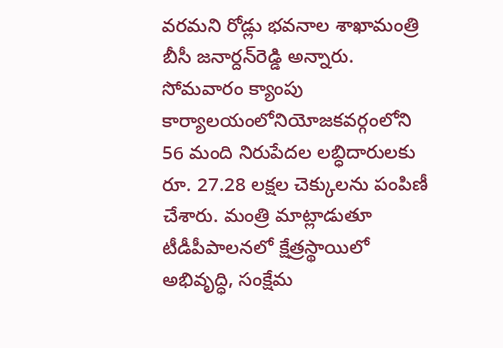వరమని రోడ్లు భవనాల శాఖామంత్రి బీసీ జనార్దన్‌రెడ్డి అన్నారు. సోమవారం క్యాంపు కార్యాలయంలోనియోజకవర్గంలోని 56 మంది నిరుపేదల లబ్ధిదారులకు రూ. 27.28 లక్షల చెక్కులను పంపిణీ చేశారు. మంత్రి మాట్లాడుతూ టీడీపీపాలనలో క్షేత్రస్థాయిలో అభివృద్ధి, సంక్షేమ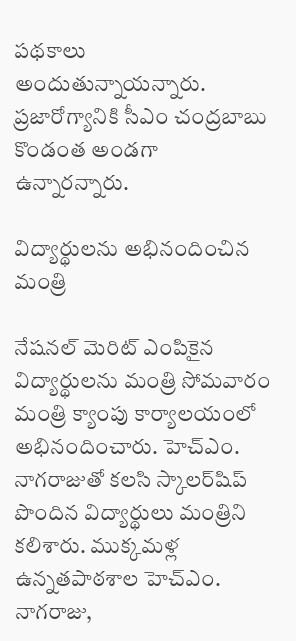పథకాలు అందుతున్నాయన్నారు. ప్రజారోగ్యానికి సీఎం చంద్రబాబు కొండంత అండగా ఉన్నారన్నారు.

విద్యార్థులను అభినందించిన మంత్రి

నేషనల్‌ మెరిట్‌ ఎంపికైన విద్యార్థులను మంత్రి సోమవారం మంత్రి క్యాంపు కార్యాలయంలో అభినందించారు. హెచ్‌ఎం. నాగరాజుతో కలసి స్కాలర్‌షిప్‌ పొందిన విద్యార్థులు మంత్రిని కలిశారు. ముక్కమళ్ల ఉన్నతపాఠశాల హెచ్‌ఎం. నాగరాజు,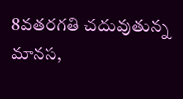8వతరగతి చదువుతున్న మానస,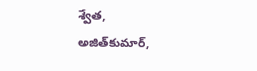శ్వేత, అజిత్‌కుమార్‌,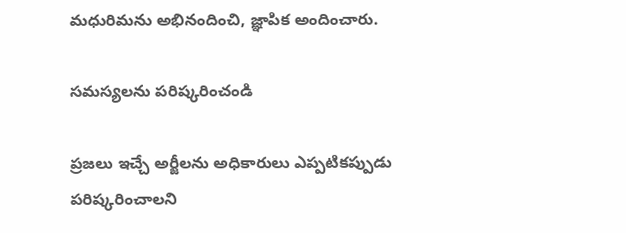మధురిమను అభినందించి, జ్ఞాపిక అందించారు.

సమస్యలను పరిష్కరించండి

ప్రజలు ఇచ్చే అర్జీలను అధికారులు ఎప్పటికప్పుడు పరిష్కరించాలని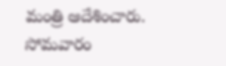మంత్రి ఆదేశించారు. సోమవారం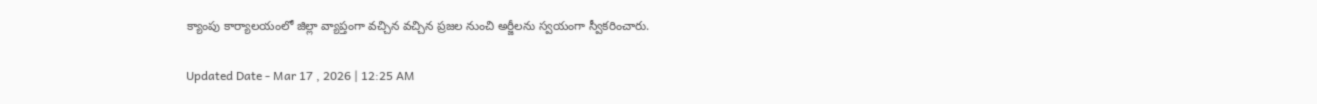క్యాంపు కార్యాలయంలో జిల్లా వ్యాప్తంగా వచ్చిన వచ్చిన ప్రజల నుంచి అర్జీలను స్వయంగా స్వీకరించారు.

Updated Date - Mar 17 , 2026 | 12:25 AM